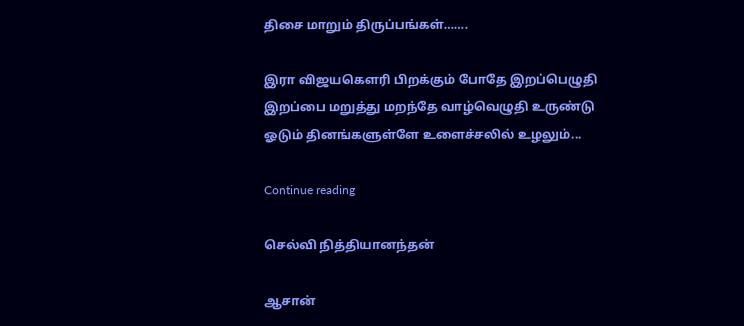திசை மாறும் திருப்பங்கள்…….

இரா விஜயகௌரி பிறக்கும் போதே இறப்பெழுதி இறப்பை மறுத்து மறந்தே வாழ்வெழுதி உருண்டு ஓடும் தினங்களுள்ளே உளைச்சலில் உழலும்...

Continue reading

செல்வி நித்தியானந்தன்

ஆசான்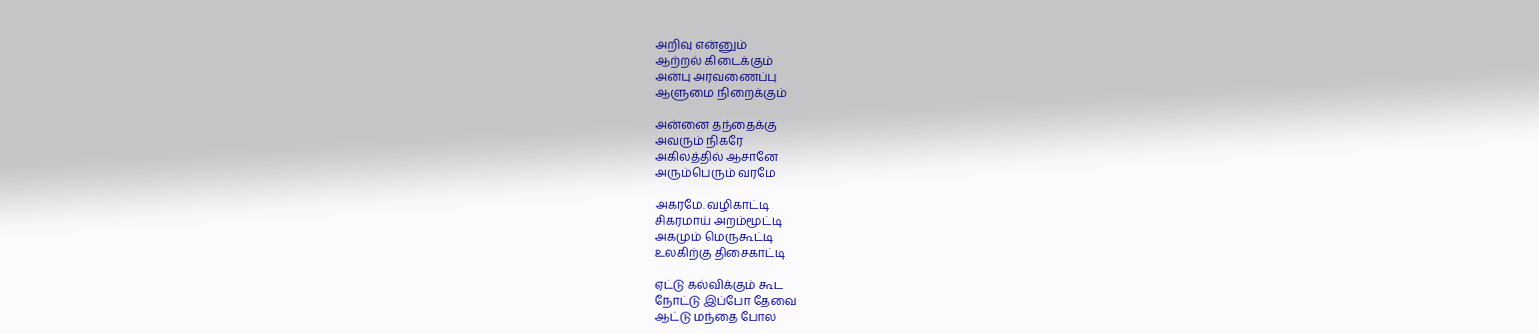அறிவு என்னும்
ஆற்றல் கிடைக்கும்
அன்பு அரவணைப்பு
ஆளுமை நிறைக்கும்

அன்னை தந்தைக்கு
அவரும் நிகரே
அகிலத்தில் ஆசானே
அரும்பெரும் வரமே

அகரமே. வழிகாட்டி
சிகரமாய் அறம்மூட்டி
அகமும் மெருகூட்டி
உலகிற்கு திசைகாட்டி

ஏட்டு கல்விக்கும் கூட
நோட்டு இப்போ தேவை
ஆட்டு மந்தை போல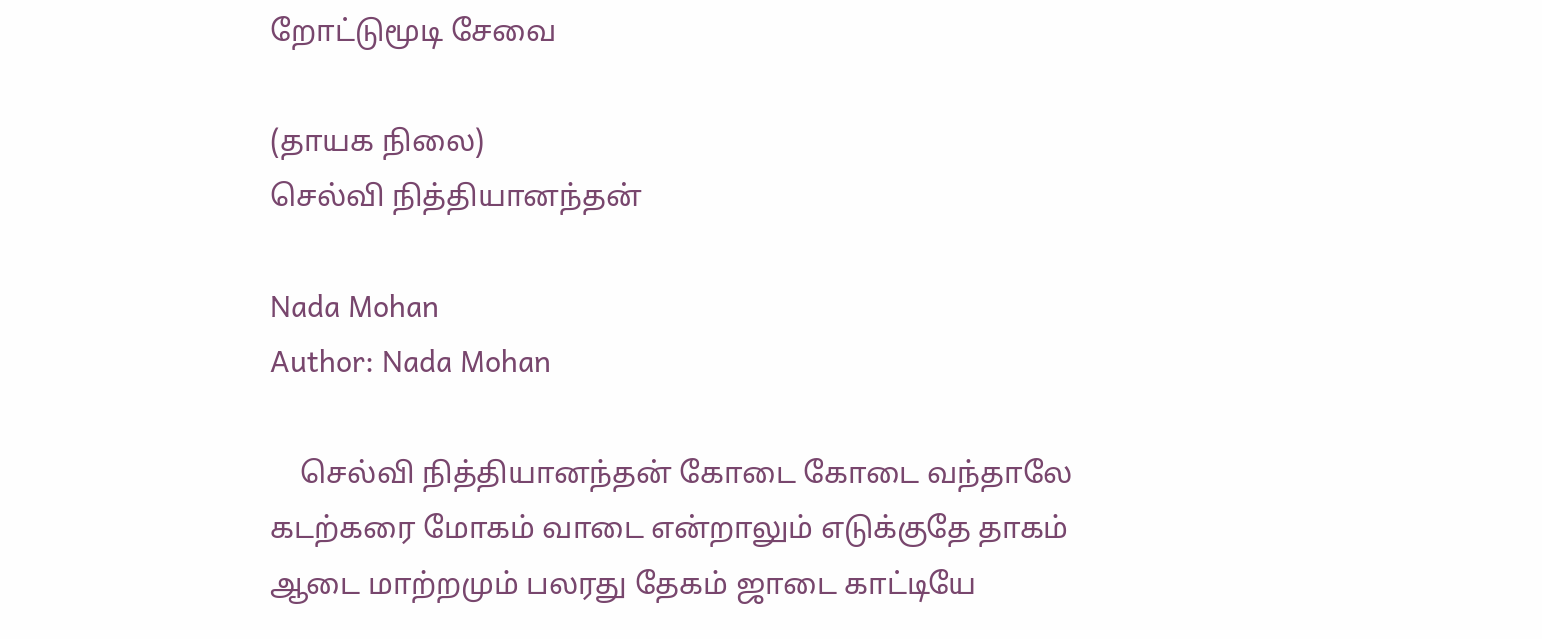றோட்டுமூடி சேவை

(தாயக நிலை)
செல்வி நித்தியானந்தன்

Nada Mohan
Author: Nada Mohan

    செல்வி நித்தியானந்தன் கோடை கோடை வந்தாலே கடற்கரை மோகம் வாடை என்றாலும் எடுக்குதே தாகம் ஆடை மாற்றமும் பலரது தேகம் ஜாடை காட்டியே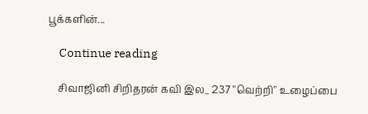பூக்களின்...

    Continue reading

    சிவாஜினி சிறிதரன் கவி இல_ 237 "வெற்றி" உழைப்பை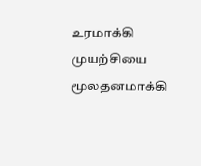உரமாக்கி முயற்சியை மூலதனமாக்கி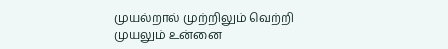முயல்றால் முற்றிலும் வெற்றி முயலும் உன்னை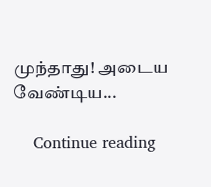முந்தாது! அடைய வேண்டிய...

    Continue reading